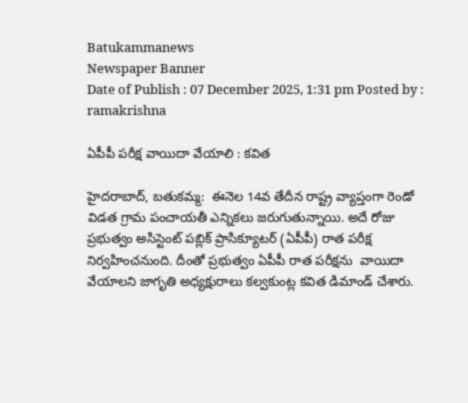Batukammanews
Newspaper Banner
Date of Publish : 07 December 2025, 1:31 pm Posted by : ramakrishna

ఏపీపీ పరీక్ష వాయిదా వేయాలి : కవిత

హైదరాబాద్, బతుకమ్మ:  ఈనెల 14వ తేదీన రాష్ట్ర వ్యాప్తంగా రెండో విడత గ్రామ పంచాయతీ ఎన్నికలు జరుగుతున్నాయి. అదే రోజు ప్రభుత్వం అసిస్టెంట్ పబ్లిక్ ప్రాసిక్యూటర్ (ఏపీపీ) రాత పరీక్ష నిర్వహించనుంది. దీంతో ప్రభుత్వం ఏపీపీ రాత పరీక్షను  వాయిదా వేయాలని జాగృతి అధ్యక్షురాలు కల్వకుంట్ల కవిత డిమాండ్ చేశారు.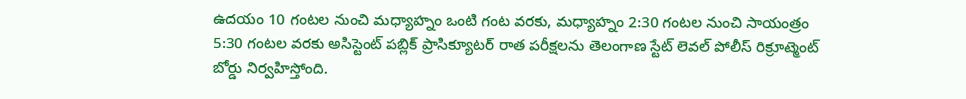ఉదయం 10 గంటల నుంచి మధ్యాహ్నం ఒంటి గంట వరకు, మధ్యాహ్నం 2:30 గంటల నుంచి సాయంత్రం 5:30 గంటల వరకు అసిస్టెంట్ పబ్లిక్ ప్రాసిక్యూటర్ రాత పరీక్షలను తెలంగాణ స్టేట్ లెవల్ పోలీస్ రిక్రూట్మెంట్ బోర్డు నిర్వహిస్తోంది.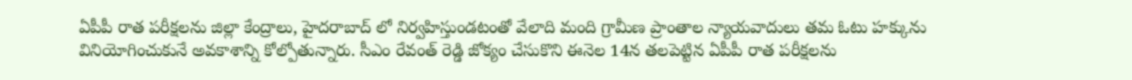ఏపీపీ రాత పరీక్షలను జిల్లా కేంద్రాలు, హైదరాబాద్ లో నిర్వహిస్తుండటంతో వేలాది మంది గ్రామీణ ప్రాంతాల న్యాయవాదులు తమ ఓటు హక్కును వినియోగించుకునే అవకాశాన్ని కోల్పోతున్నారు. సీఎం రేవంత్ రెడ్డి జోక్యం చేసుకొని ఈనెల 14న తలపెట్టిన ఏపీపీ రాత పరీక్షలను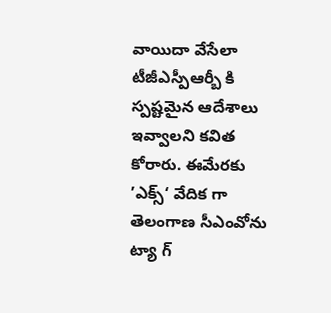వాయిదా వేసేలా టీజీఎస్పీఆర్బీ కి స్పష్టమైన ఆదేశాలు ఇవ్వాలని కవిత కోరారు. ఈమేరకు ’ఎక్స్‘ వేదిక గా  తెలంగాణ సీఎంవోను ట్యా గ్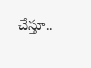చేస్తూ..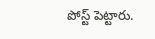పోస్ట్ పెట్టారు.